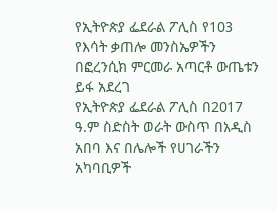የኢትዮጵያ ፌደራል ፖሊስ የ103 የእሳት ቃጠሎ መንስኤዎችን በፎረንሲክ ምርመራ አጣርቶ ውጤቱን ይፋ አደረገ
የኢትዮጵያ ፌደራል ፖሊስ በ2017 ዓ.ም ስድስት ወራት ውስጥ በአዲስ አበባ እና በሌሎች የሀገራችን አካባቢዎች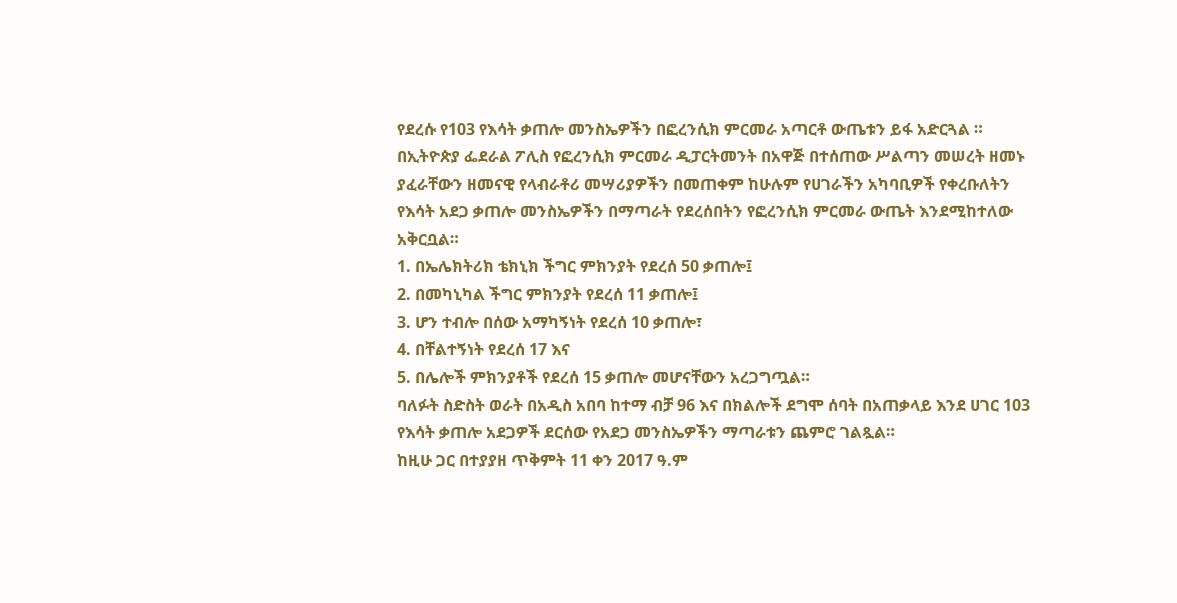የደረሱ የ103 የእሳት ቃጠሎ መንስኤዎችን በፎረንሲክ ምርመራ አጣርቶ ውጤቱን ይፋ አድርጓል ።
በኢትዮጵያ ፌደራል ፖሊስ የፎረንሲክ ምርመራ ዲፓርትመንት በአዋጅ በተሰጠው ሥልጣን መሠረት ዘመኑ ያፈራቸውን ዘመናዊ የላብራቶሪ መሣሪያዎችን በመጠቀም ከሁሉም የሀገራችን አካባቢዎች የቀረቡለትን የእሳት አደጋ ቃጠሎ መንስኤዎችን በማጣራት የደረሰበትን የፎረንሲክ ምርመራ ውጤት እንደሚከተለው አቅርቧል።
1. በኤሌክትሪክ ቴክኒክ ችግር ምክንያት የደረሰ 50 ቃጠሎ፤
2. በመካኒካል ችግር ምክንያት የደረሰ 11 ቃጠሎ፤
3. ሆን ተብሎ በሰው አማካኝነት የደረሰ 10 ቃጠሎ፣
4. በቸልተኝነት የደረሰ 17 እና
5. በሌሎች ምክንያቶች የደረሰ 15 ቃጠሎ መሆናቸውን አረጋግጧል።
ባለፉት ስድስት ወራት በአዲስ አበባ ከተማ ብቻ 96 እና በክልሎች ደግሞ ሰባት በአጠቃላይ እንደ ሀገር 103 የእሳት ቃጠሎ አደጋዎች ደርሰው የአደጋ መንስኤዎችን ማጣራቱን ጨምሮ ገልጿል።
ከዚሁ ጋር በተያያዘ ጥቅምት 11 ቀን 2017 ዓ.ም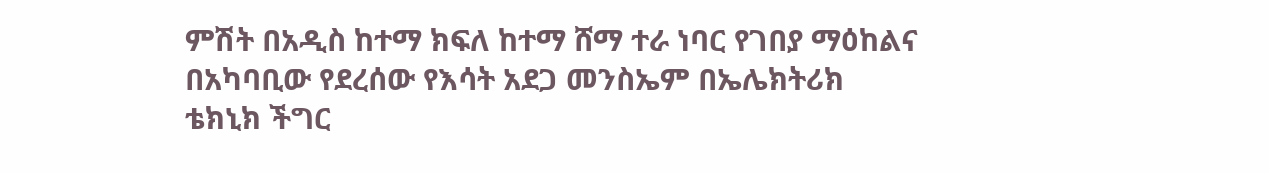ምሽት በአዲስ ከተማ ክፍለ ከተማ ሸማ ተራ ነባር የገበያ ማዕከልና በአካባቢው የደረሰው የእሳት አደጋ መንስኤም በኤሌክትሪክ ቴክኒክ ችግር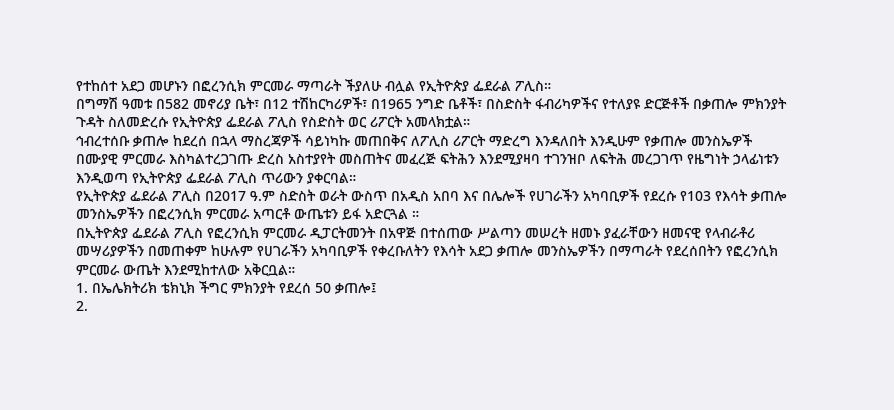የተከሰተ አደጋ መሆኑን በፎረንሲክ ምርመራ ማጣራት ችያለሁ ብሏል የኢትዮጵያ ፌደራል ፖሊስ።
በግማሽ ዓመቱ በ582 መኖሪያ ቤት፣ በ12 ተሽከርካሪዎች፣ በ1965 ንግድ ቤቶች፣ በስድስት ፋብሪካዎችና የተለያዩ ድርጅቶች በቃጠሎ ምክንያት ጉዳት ስለመድረሱ የኢትዮጵያ ፌደራል ፖሊስ የስድስት ወር ሪፖርት አመላክቷል።
ኅብረተሰቡ ቃጠሎ ከደረሰ በኋላ ማስረጃዎች ሳይነካኩ መጠበቅና ለፖሊስ ሪፖርት ማድረግ እንዳለበት እንዲሁም የቃጠሎ መንስኤዎች በሙያዊ ምርመራ እስካልተረጋገጡ ድረስ አስተያየት መስጠትና መፈረጅ ፍትሕን እንደሚያዛባ ተገንዝቦ ለፍትሕ መረጋገጥ የዜግነት ኃላፊነቱን እንዲወጣ የኢትዮጵያ ፌደራል ፖሊስ ጥሪውን ያቀርባል።
የኢትዮጵያ ፌደራል ፖሊስ በ2017 ዓ.ም ስድስት ወራት ውስጥ በአዲስ አበባ እና በሌሎች የሀገራችን አካባቢዎች የደረሱ የ103 የእሳት ቃጠሎ መንስኤዎችን በፎረንሲክ ምርመራ አጣርቶ ውጤቱን ይፋ አድርጓል ።
በኢትዮጵያ ፌደራል ፖሊስ የፎረንሲክ ምርመራ ዲፓርትመንት በአዋጅ በተሰጠው ሥልጣን መሠረት ዘመኑ ያፈራቸውን ዘመናዊ የላብራቶሪ መሣሪያዎችን በመጠቀም ከሁሉም የሀገራችን አካባቢዎች የቀረቡለትን የእሳት አደጋ ቃጠሎ መንስኤዎችን በማጣራት የደረሰበትን የፎረንሲክ ምርመራ ውጤት እንደሚከተለው አቅርቧል።
1. በኤሌክትሪክ ቴክኒክ ችግር ምክንያት የደረሰ 50 ቃጠሎ፤
2.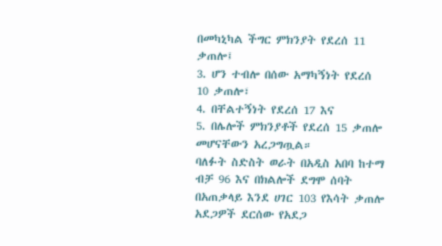በመካኒካል ችግር ምክንያት የደረሰ 11 ቃጠሎ፤
3. ሆን ተብሎ በሰው አማካኝነት የደረሰ 10 ቃጠሎ፣
4. በቸልተኝነት የደረሰ 17 እና
5. በሌሎች ምክንያቶች የደረሰ 15 ቃጠሎ መሆናቸውን አረጋግጧል።
ባለፉት ስድስት ወራት በአዲስ አበባ ከተማ ብቻ 96 እና በክልሎች ደግሞ ሰባት በአጠቃላይ እንደ ሀገር 103 የእሳት ቃጠሎ አደጋዎች ደርሰው የአደጋ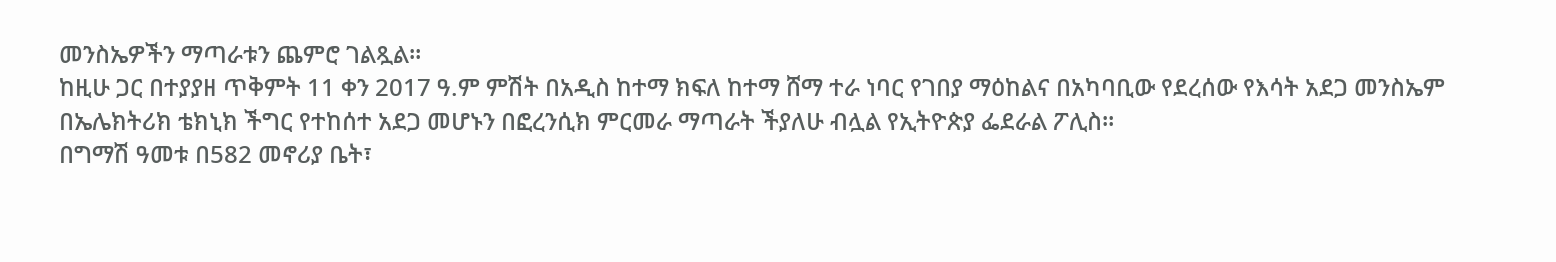መንስኤዎችን ማጣራቱን ጨምሮ ገልጿል።
ከዚሁ ጋር በተያያዘ ጥቅምት 11 ቀን 2017 ዓ.ም ምሽት በአዲስ ከተማ ክፍለ ከተማ ሸማ ተራ ነባር የገበያ ማዕከልና በአካባቢው የደረሰው የእሳት አደጋ መንስኤም በኤሌክትሪክ ቴክኒክ ችግር የተከሰተ አደጋ መሆኑን በፎረንሲክ ምርመራ ማጣራት ችያለሁ ብሏል የኢትዮጵያ ፌደራል ፖሊስ።
በግማሽ ዓመቱ በ582 መኖሪያ ቤት፣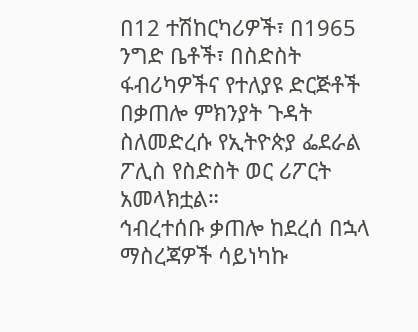በ12 ተሽከርካሪዎች፣ በ1965 ንግድ ቤቶች፣ በስድስት ፋብሪካዎችና የተለያዩ ድርጅቶች በቃጠሎ ምክንያት ጉዳት ስለመድረሱ የኢትዮጵያ ፌደራል ፖሊስ የስድስት ወር ሪፖርት አመላክቷል።
ኅብረተሰቡ ቃጠሎ ከደረሰ በኋላ ማስረጃዎች ሳይነካኩ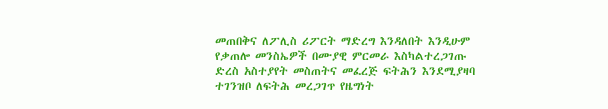መጠበቅና ለፖሊስ ሪፖርት ማድረግ እንዳለበት እንዲሁም የቃጠሎ መንስኤዎች በሙያዊ ምርመራ እስካልተረጋገጡ ድረስ አስተያየት መስጠትና መፈረጅ ፍትሕን እንደሚያዛባ ተገንዝቦ ለፍትሕ መረጋገጥ የዜግነት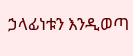ኃላፊነቱን እንዲወጣ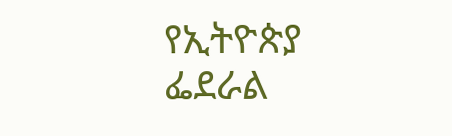የኢትዮጵያ ፌደራል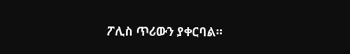ፖሊስ ጥሪውን ያቀርባል።